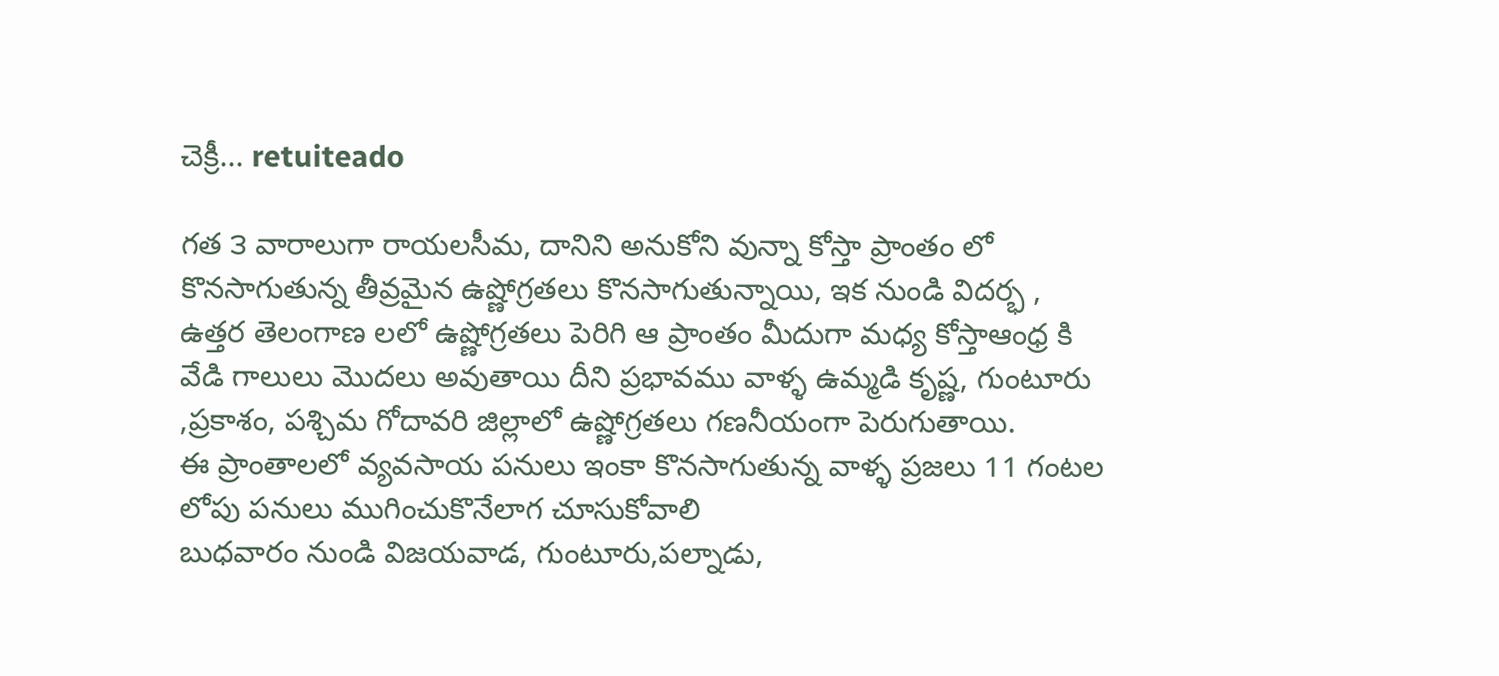చెక్రీ... retuiteado

గత ౩ వారాలుగా రాయలసీమ, దానిని అనుకోని వున్నా కోస్తా ప్రాంతం లో కొనసాగుతున్న తీవ్రమైన ఉష్ణోగ్రతలు కొనసాగుతున్నాయి, ఇక నుండి విదర్భ , ఉత్తర తెలంగాణ లలో ఉష్ణోగ్రతలు పెరిగి ఆ ప్రాంతం మీదుగా మధ్య కోస్తాఆంధ్ర కి వేడి గాలులు మొదలు అవుతాయి దీని ప్రభావము వాళ్ళ ఉమ్మడి కృష్ణ, గుంటూరు ,ప్రకాశం, పశ్చిమ గోదావరి జిల్లాలో ఉష్ణోగ్రతలు గణనీయంగా పెరుగుతాయి.
ఈ ప్రాంతాలలో వ్యవసాయ పనులు ఇంకా కొనసాగుతున్న వాళ్ళ ప్రజలు 11 గంటల లోపు పనులు ముగించుకొనేలాగ చూసుకోవాలి
బుధవారం నుండి విజయవాడ, గుంటూరు,పల్నాడు,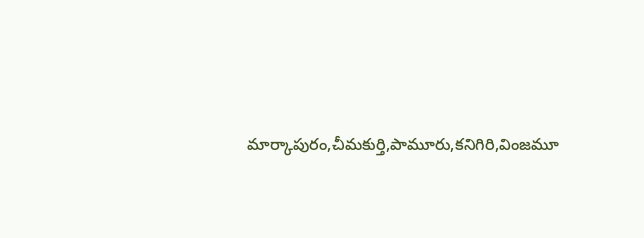మార్కాపురం,చీమకుర్తి,పామూరు,కనిగిరి,వింజమూ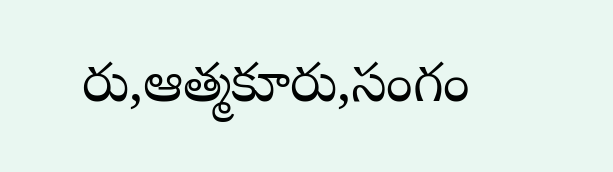రు,ఆత్మకూరు,సంగం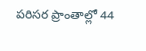పరిసర ప్రాంతాల్లో 44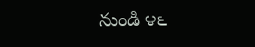నుండి ౪౬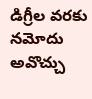డిగ్రీల వరకు నమోదు అవొచ్చు